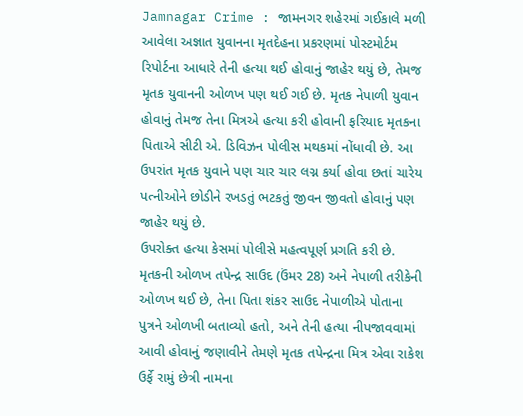Jamnagar Crime : જામનગર શહેરમાં ગઈકાલે મળી આવેલા અજ્ઞાત યુવાનના મૃતદેહના પ્રકરણમાં પોસ્ટમોર્ટમ રિપોર્ટના આધારે તેની હત્યા થઈ હોવાનું જાહેર થયું છે, તેમજ મૃતક યુવાનની ઓળખ પણ થઈ ગઈ છે. મૃતક નેપાળી યુવાન હોવાનું તેમજ તેના મિત્રએ હત્યા કરી હોવાની ફરિયાદ મૃતકના પિતાએ સીટી એ. ડિવિઝન પોલીસ મથકમાં નોંધાવી છે. આ ઉપરાંત મૃતક યુવાને પણ ચાર ચાર લગ્ન કર્યા હોવા છતાં ચારેય પત્નીઓને છોડીને રખડતું ભટકતું જીવન જીવતો હોવાનું પણ જાહેર થયું છે.
ઉપરોક્ત હત્યા કેસમાં પોલીસે મહત્વપૂર્ણ પ્રગતિ કરી છે. મૃતકની ઓળખ તપેન્દ્ર સાઉદ (ઉંમર 28) અને નેપાળી તરીકેની ઓળખ થઈ છે, તેના પિતા શંકર સાઉદ નેપાળીએ પોતાના પુત્રને ઓળખી બતાવ્યો હતો, અને તેની હત્યા નીપજાવવામાં આવી હોવાનું જણાવીને તેમણે મૃતક તપેન્દ્રના મિત્ર એવા રાકેશ ઉર્ફે રામું છેત્રી નામના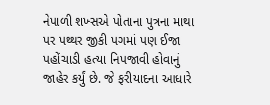નેપાળી શખ્સએ પોતાના પુત્રના માથા પર પથ્થર જીકી પગમાં પણ ઈજા પહોંચાડી હત્યા નિપજાવી હોવાનું જાહેર કર્યું છે. જે ફરીયાદના આધારે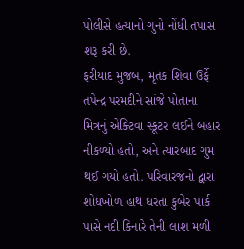પોલીસે હત્યાનો ગુનો નોંધી તપાસ શરૂ કરી છે.
ફરીયાદ મુજબ, મૃતક શિવા ઉર્ફે તપેન્દ્ર પરમદીને સાંજે પોતાના મિત્રનું એક્ટિવા સ્કૂટર લઈને બહાર નીકળ્યો હતો, અને ત્યારબાદ ગુમ થઈ ગયો હતો. પરિવારજનો દ્વારા શોધખોળ હાથ ધરતા કુબેર પાર્ક પાસે નદી કિનારે તેની લાશ મળી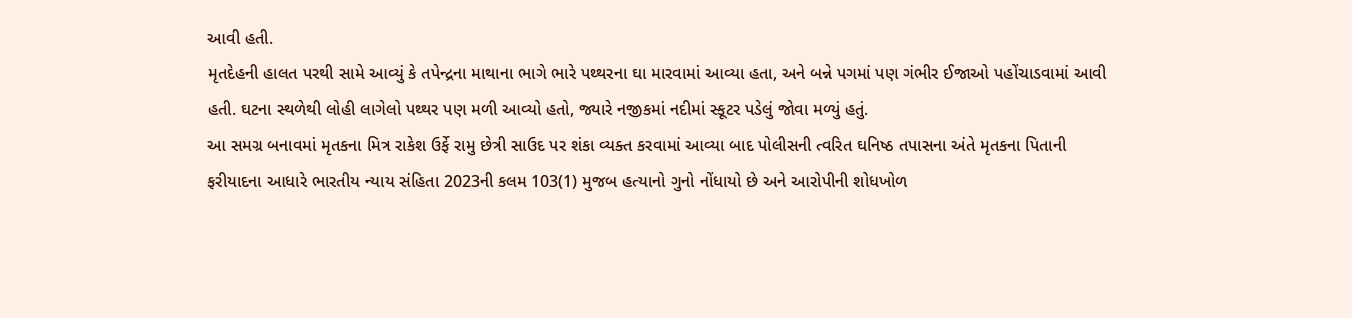આવી હતી.
મૃતદેહની હાલત પરથી સામે આવ્યું કે તપેન્દ્રના માથાના ભાગે ભારે પથ્થરના ઘા મારવામાં આવ્યા હતા, અને બન્ને પગમાં પણ ગંભીર ઈજાઓ પહોંચાડવામાં આવી હતી. ઘટના સ્થળેથી લોહી લાગેલો પથ્થર પણ મળી આવ્યો હતો, જ્યારે નજીકમાં નદીમાં સ્કૂટર પડેલું જોવા મળ્યું હતું.
આ સમગ્ર બનાવમાં મૃતકના મિત્ર રાકેશ ઉર્ફે રામુ છેત્રી સાઉદ પર શંકા વ્યક્ત કરવામાં આવ્યા બાદ પોલીસની ત્વરિત ઘનિષ્ઠ તપાસના અંતે મૃતકના પિતાની ફરીયાદના આધારે ભારતીય ન્યાય સંહિતા 2023ની કલમ 103(1) મુજબ હત્યાનો ગુનો નોંધાયો છે અને આરોપીની શોધખોળ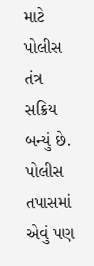માટે પોલીસ તંત્ર સક્રિય બન્યું છે.
પોલીસ તપાસમાં એવું પણ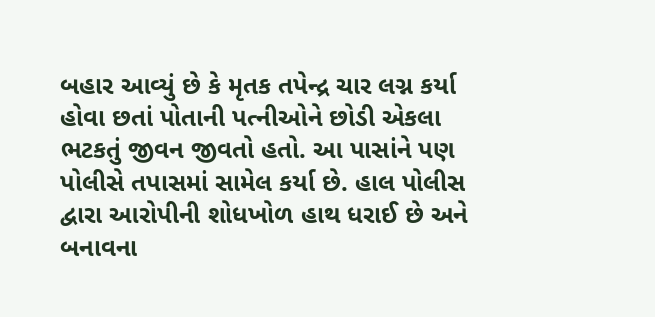બહાર આવ્યું છે કે મૃતક તપેન્દ્ર ચાર લગ્ન કર્યા હોવા છતાં પોતાની પત્નીઓને છોડી એકલા ભટકતું જીવન જીવતો હતો. આ પાસાંને પણ પોલીસે તપાસમાં સામેલ કર્યા છે. હાલ પોલીસ દ્વારા આરોપીની શોધખોળ હાથ ધરાઈ છે અને બનાવના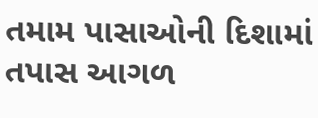તમામ પાસાઓની દિશામાં તપાસ આગળ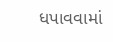ધપાવવામાં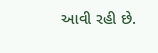આવી રહી છે.